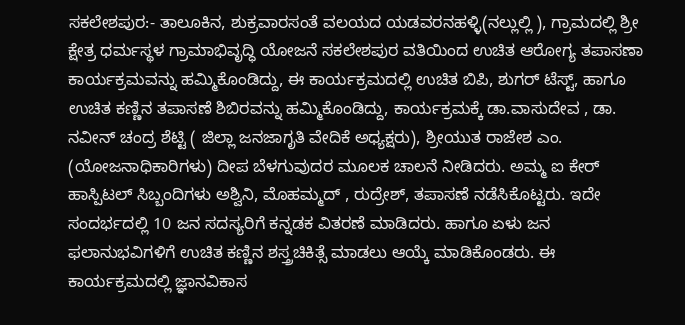ಸಕಲೇಶಪುರ:- ತಾಲೂಕಿನ, ಶುಕ್ರವಾರಸಂತೆ ವಲಯದ ಯಡವರನಹಳ್ಳಿ(ನಲ್ಲುಲ್ಲಿ ), ಗ್ರಾಮದಲ್ಲಿ ಶ್ರೀ ಕ್ಷೇತ್ರ ಧರ್ಮಸ್ಥಳ ಗ್ರಾಮಾಭಿವೃದ್ಧಿ ಯೋಜನೆ ಸಕಲೇಶಪುರ ವತಿಯಿಂದ ಉಚಿತ ಆರೋಗ್ಯ ತಪಾಸಣಾ ಕಾರ್ಯಕ್ರಮವನ್ನು ಹಮ್ಮಿಕೊಂಡಿದ್ದು, ಈ ಕಾರ್ಯಕ್ರಮದಲ್ಲಿ ಉಚಿತ ಬಿಪಿ, ಶುಗರ್ ಟೆಸ್ಟ್, ಹಾಗೂ ಉಚಿತ ಕಣ್ಣಿನ ತಪಾಸಣೆ ಶಿಬಿರವನ್ನು ಹಮ್ಮಿಕೊಂಡಿದ್ದು, ಕಾರ್ಯಕ್ರಮಕ್ಕೆ ಡಾ.ವಾಸುದೇವ , ಡಾ. ನವೀನ್ ಚಂದ್ರ ಶೆಟ್ಟಿ ( ಜಿಲ್ಲಾ ಜನಜಾಗೃತಿ ವೇದಿಕೆ ಅಧ್ಯಕ್ಷರು), ಶ್ರೀಯುತ ರಾಜೇಶ ಎಂ. (ಯೋಜನಾಧಿಕಾರಿಗಳು) ದೀಪ ಬೆಳಗುವುದರ ಮೂಲಕ ಚಾಲನೆ ನೀಡಿದರು. ಅಮ್ಮ ಐ ಕೇರ್ ಹಾಸ್ಪಿಟಲ್ ಸಿಬ್ಬಂದಿಗಳು ಅಶ್ವಿನಿ, ಮೊಹಮ್ಮದ್ , ರುದ್ರೇಶ್, ತಪಾಸಣೆ ನಡೆಸಿಕೊಟ್ಟರು. ಇದೇ ಸಂದರ್ಭದಲ್ಲಿ 10 ಜನ ಸದಸ್ಯರಿಗೆ ಕನ್ನಡಕ ವಿತರಣೆ ಮಾಡಿದರು. ಹಾಗೂ ಏಳು ಜನ ಫಲಾನುಭವಿಗಳಿಗೆ ಉಚಿತ ಕಣ್ಣಿನ ಶಸ್ತ್ರಚಿಕಿತ್ಸೆ ಮಾಡಲು ಆಯ್ಕೆ ಮಾಡಿಕೊಂಡರು. ಈ ಕಾರ್ಯಕ್ರಮದಲ್ಲಿ ಜ್ಞಾನವಿಕಾಸ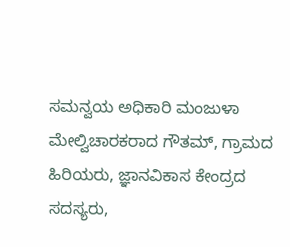ಸಮನ್ವಯ ಅಧಿಕಾರಿ ಮಂಜುಳಾ ಮೇಲ್ವಿಚಾರಕರಾದ ಗೌತಮ್, ಗ್ರಾಮದ ಹಿರಿಯರು, ಜ್ಞಾನವಿಕಾಸ ಕೇಂದ್ರದ ಸದಸ್ಯರು,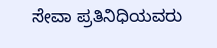ಸೇವಾ ಪ್ರತಿನಿಧಿಯವರು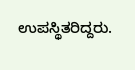ಉಪಸ್ಥಿತರಿದ್ದರು.